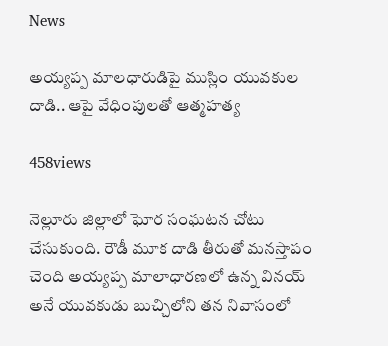News

అయ్యప్ప మాలధారుడిపై ముస్లిం యువకుల దాడి.. ఆపై వేధింపులతో ఆత్మహత్య

458views

నెల్లూరు జిల్లాలో ఘోర సంఘటన చోటు చేసుకుంది. రౌడీ మూక దాడి తీరుతో మనస్తాపం చెంది అయ్యప్ప మాలాధారణలో ఉన్న వినయ్ అనే యువకుడు బుచ్చిలోని తన నివాసంలో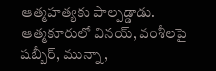ఆత్మహత్యకు పాల్పడ్డాడు. ఆత్మకూరులో వినయ్, వంశీలపై షబ్బీర్, మున్నా,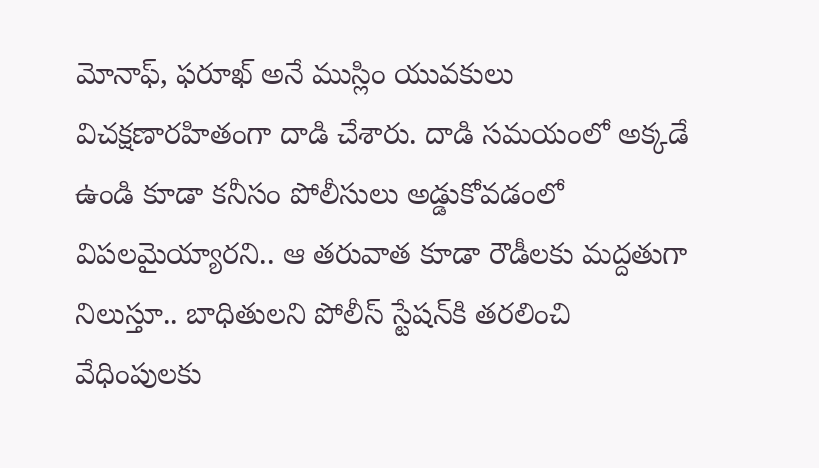మోనాఫ్, ఫరూఖ్ అనే ముస్లిం యువకులు విచక్షణారహితంగా దాడి చేశారు. దాడి సమయంలో అక్కడే ఉండి కూడా కనీసం పోలీసులు అడ్డుకోవడంలో విపలమైయ్యారని.. ఆ తరువాత కూడా రౌడీలకు మద్దతుగా నిలుస్తూ.. బాధితులని పోలీస్ స్టేషన్‌కి తరలించి వేధింపులకు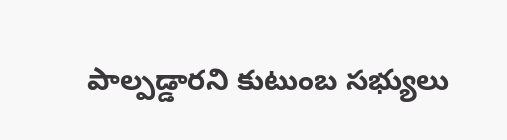పాల్పడ్డారని కుటుంబ సభ్యులు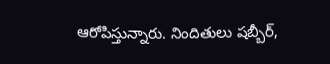ఆరోపిస్తున్నారు. నిందితులు షబ్బీర్,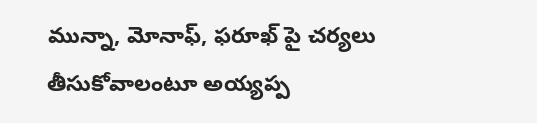మున్నా, మోనాఫ్, ఫరూఖ్ పై చర్యలు తీసుకోవాలంటూ అయ్యప్ప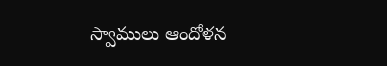స్వాములు ఆందోళన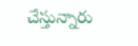చేస్తున్నారు